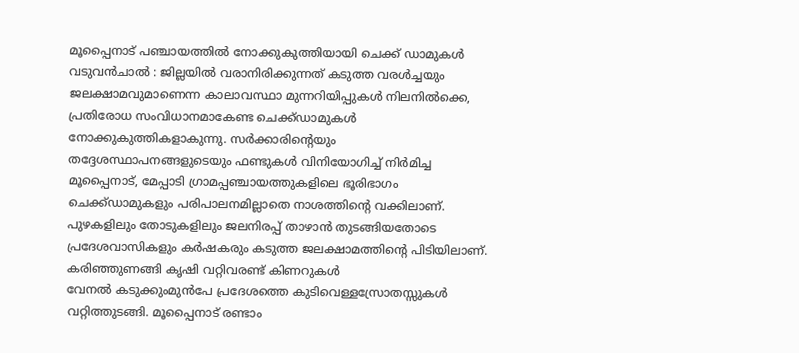മൂപ്പൈനാട് പഞ്ചായത്തിൽ നോക്കുകുത്തിയായി ചെക്ക് ഡാമുകൾ
വടുവൻചാൽ : ജില്ലയിൽ വരാനിരിക്കുന്നത് കടുത്ത വരൾച്ചയും ജലക്ഷാമവുമാണെന്ന കാലാവസ്ഥാ മുന്നറിയിപ്പുകൾ നിലനിൽക്കെ, പ്രതിരോധ സംവിധാനമാകേണ്ട ചെക്ക്ഡാമുകൾ നോക്കുകുത്തികളാകുന്നു. സർക്കാരിന്റെയും തദ്ദേശസ്ഥാപനങ്ങളുടെയും ഫണ്ടുകൾ വിനിയോഗിച്ച് നിർമിച്ച മൂപ്പൈനാട്, മേപ്പാടി ഗ്രാമപ്പഞ്ചായത്തുകളിലെ ഭൂരിഭാഗം ചെക്ക്ഡാമുകളും പരിപാലനമില്ലാതെ നാശത്തിന്റെ വക്കിലാണ്. പുഴകളിലും തോടുകളിലും ജലനിരപ്പ് താഴാൻ തുടങ്ങിയതോടെ പ്രദേശവാസികളും കർഷകരും കടുത്ത ജലക്ഷാമത്തിന്റെ പിടിയിലാണ്.
കരിഞ്ഞുണങ്ങി കൃഷി വറ്റിവരണ്ട് കിണറുകൾ
വേനൽ കടുക്കുംമുൻപേ പ്രദേശത്തെ കുടിവെള്ളസ്രോതസ്സുകൾ വറ്റിത്തുടങ്ങി. മൂപ്പൈനാട് രണ്ടാം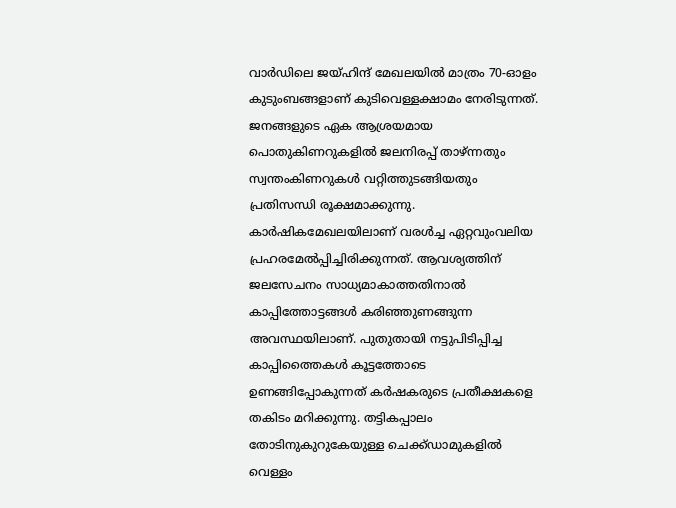വാർഡിലെ ജയ്ഹിന്ദ് മേഖലയിൽ മാത്രം 70-ഓളം കുടുംബങ്ങളാണ് കുടിവെള്ളക്ഷാമം നേരിടുന്നത്. ജനങ്ങളുടെ ഏക ആശ്രയമായ പൊതുകിണറുകളിൽ ജലനിരപ്പ് താഴ്ന്നതും സ്വന്തംകിണറുകൾ വറ്റിത്തുടങ്ങിയതും പ്രതിസന്ധി രൂക്ഷമാക്കുന്നു. കാർഷികമേഖലയിലാണ് വരൾച്ച ഏറ്റവുംവലിയ പ്രഹരമേൽപ്പിച്ചിരിക്കുന്നത്. ആവശ്യത്തിന് ജലസേചനം സാധ്യമാകാത്തതിനാൽ കാപ്പിത്തോട്ടങ്ങൾ കരിഞ്ഞുണങ്ങുന്ന അവസ്ഥയിലാണ്. പുതുതായി നട്ടുപിടിപ്പിച്ച കാപ്പിത്തൈകൾ കൂട്ടത്തോടെ ഉണങ്ങിപ്പോകുന്നത് കർഷകരുടെ പ്രതീക്ഷകളെ തകിടം മറിക്കുന്നു. തട്ടികപ്പാലം തോടിനുകുറുകേയുള്ള ചെക്ക്ഡാമുകളിൽ വെള്ളം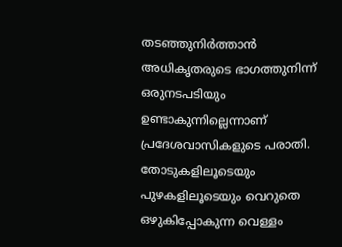തടഞ്ഞുനിർത്താൻ അധികൃതരുടെ ഭാഗത്തുനിന്ന് ഒരുനടപടിയും ഉണ്ടാകുന്നില്ലെന്നാണ് പ്രദേശവാസികളുടെ പരാതി.
തോടുകളിലൂടെയും പുഴകളിലൂടെയും വെറുതെ ഒഴുകിപ്പോകുന്ന വെള്ളം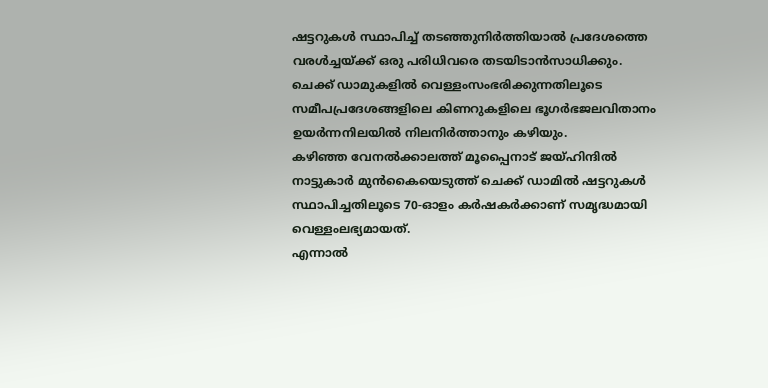ഷട്ടറുകൾ സ്ഥാപിച്ച് തടഞ്ഞുനിർത്തിയാൽ പ്രദേശത്തെ വരൾച്ചയ്ക്ക് ഒരു പരിധിവരെ തടയിടാൻസാധിക്കും.
ചെക്ക് ഡാമുകളിൽ വെള്ളംസംഭരിക്കുന്നതിലൂടെ സമീപപ്രദേശങ്ങളിലെ കിണറുകളിലെ ഭൂഗർഭജലവിതാനം ഉയർന്നനിലയിൽ നിലനിർത്താനും കഴിയും.
കഴിഞ്ഞ വേനൽക്കാലത്ത് മൂപ്പൈനാട് ജയ്ഹിന്ദിൽ നാട്ടുകാർ മുൻകൈയെടുത്ത് ചെക്ക് ഡാമിൽ ഷട്ടറുകൾ സ്ഥാപിച്ചതിലൂടെ 70-ഓളം കർഷകർക്കാണ് സമൃദ്ധമായി വെള്ളംലഭ്യമായത്.
എന്നാൽ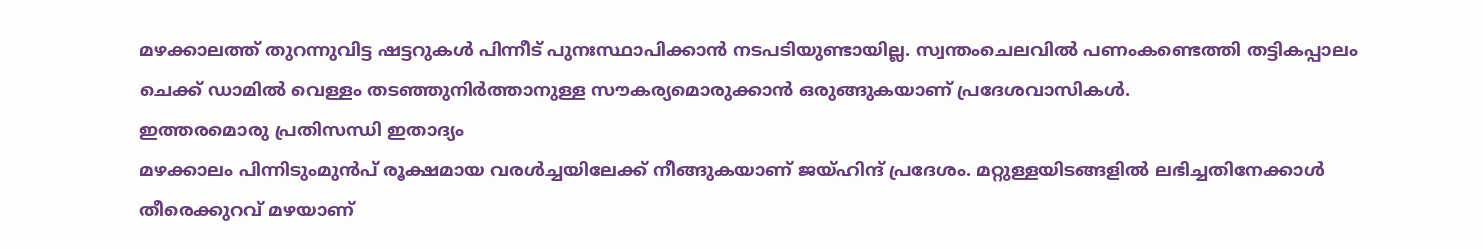മഴക്കാലത്ത് തുറന്നുവിട്ട ഷട്ടറുകൾ പിന്നീട് പുനഃസ്ഥാപിക്കാൻ നടപടിയുണ്ടായില്ല. സ്വന്തംചെലവിൽ പണംകണ്ടെത്തി തട്ടികപ്പാലം ചെക്ക് ഡാമിൽ വെള്ളം തടഞ്ഞുനിർത്താനുള്ള സൗകര്യമൊരുക്കാൻ ഒരുങ്ങുകയാണ് പ്രദേശവാസികൾ.
ഇത്തരമൊരു പ്രതിസന്ധി ഇതാദ്യം
മഴക്കാലം പിന്നിടുംമുൻപ് രൂക്ഷമായ വരൾച്ചയിലേക്ക് നീങ്ങുകയാണ് ജയ്ഹിന്ദ് പ്രദേശം. മറ്റുള്ളയിടങ്ങളിൽ ലഭിച്ചതിനേക്കാൾ തീരെക്കുറവ് മഴയാണ്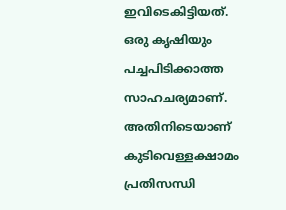ഇവിടെകിട്ടിയത്. ഒരു കൃഷിയും പച്ചപിടിക്കാത്ത സാഹചര്യമാണ്. അതിനിടെയാണ് കുടിവെള്ളക്ഷാമം പ്രതിസന്ധി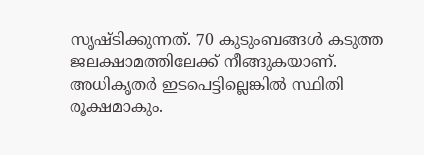സൃഷ്ടിക്കുന്നത്. 70 കുടുംബങ്ങൾ കടുത്ത ജലക്ഷാമത്തിലേക്ക് നീങ്ങുകയാണ്. അധികൃതർ ഇടപെട്ടില്ലെങ്കിൽ സ്ഥിതി രൂക്ഷമാകും.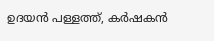ഉദയൻ പള്ളത്ത്, കർഷകൻ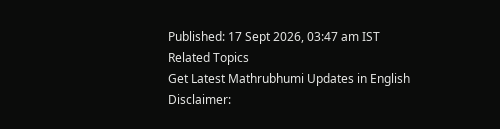Published: 17 Sept 2026, 03:47 am IST
Related Topics
Get Latest Mathrubhumi Updates in English
Disclaimer: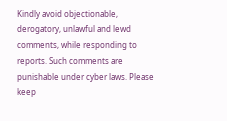Kindly avoid objectionable, derogatory, unlawful and lewd comments, while responding to reports. Such comments are punishable under cyber laws. Please keep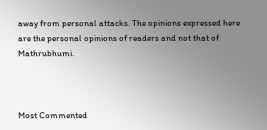away from personal attacks. The opinions expressed here are the personal opinions of readers and not that of Mathrubhumi.



Most Commented